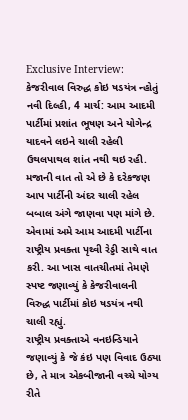Exclusive Interview: કેજરીવાલ વિરુદ્ધ કોઇ ષડયંત્ર ન્હોતું
નવી દિલ્હી, 4 માર્ચ: આમ આદમી પાર્ટીમાં પ્રશાંત ભૂષણ અને યોગેન્દ્ર યાદવને લઇને ચાલી રહેલી ઉથલપાથલ શાંત નથી થઇ રહી. મજાની વાત તો એ છે કે દરેકજણ આપ પાર્ટીની અંદર ચાલી રહેલ બબાલ અંગે જાણવા પણ માંગે છે. એવામાં અમે આમ આદમી પાર્ટીના રાષ્ટ્રીય પ્રવક્તા પૃથ્વી રેડ્ડી સાથે વાત કરી. આ ખાસ વાતચીતમાં તેમણે સ્પષ્ટ જણાવ્યું કે કેજરીવાલની વિરુદ્ધ પાર્ટીમાં કોઇ ષડયંત્ર નથી ચાલી રહ્યું.
રાષ્ટ્રીય પ્રવક્તાએ વનઇન્ડિયાને જણાવ્યું કે જે કંઇ પણ વિવાદ ઉઠ્યા છે, તે માત્ર એકબીજાની વચ્ચે યોગ્ય રીતે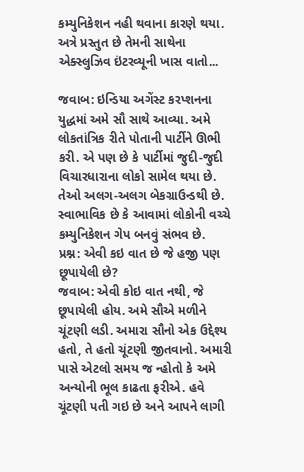કમ્યુનિકેશન નહી થવાના કારણે થયા. અત્રે પ્રસ્તુત છે તેમની સાથેના એક્સ્લુઝિવ ઇંટરવ્યૂની ખાસ વાતો...

જવાબ: ઇન્ડિયા અગેંસ્ટ કરપ્શનના યુદ્ધમાં અમે સૌ સાથે આવ્યા. અમે લોકતાંત્રિક રીતે પોતાની પાર્ટીને ઊભી કરી. એ પણ છે કે પાર્ટીમાં જુદી-જુદી વિચારધારાના લોકો સામેલ થયા છે. તેઓ અલગ-અલગ બેકગ્રાઉન્ડથી છે. સ્વાભાવિક છે કે આવામાં લોકોની વચ્ચે કમ્યુનિકેશન ગેપ બનવું સંભવ છે.
પ્રશ્ન: એવી કઇ વાત છે જે હજી પણ છૂપાયેલી છે?
જવાબ: એવી કોઇ વાત નથી, જે છૂપાયેલી હોય. અમે સૌએ મળીને ચૂંટણી લડી. અમારા સૌનો એક ઉદ્દેશ્ય હતો, તે હતો ચૂંટણી જીતવાનો. અમારી પાસે એટલો સમય જ ન્હોતો કે અમે અન્યોની ભૂલ કાઢતા ફરીએ. હવે ચૂંટણી પતી ગઇ છે અને આપને લાગી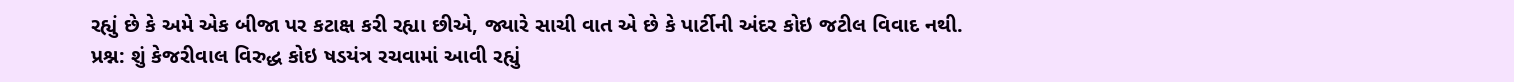રહ્યું છે કે અમે એક બીજા પર કટાક્ષ કરી રહ્યા છીએ, જ્યારે સાચી વાત એ છે કે પાર્ટીની અંદર કોઇ જટીલ વિવાદ નથી.
પ્રશ્ન: શું કેજરીવાલ વિરુદ્ધ કોઇ ષડયંત્ર રચવામાં આવી રહ્યું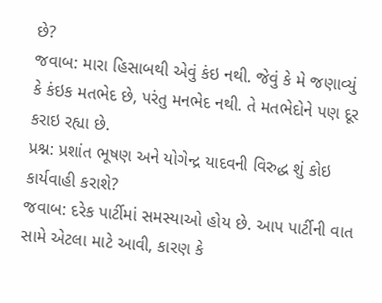છે?
જવાબ: મારા હિસાબથી એવું કંઇ નથી. જેવું કે મે જણાવ્યું કે કંઇક મતભેદ છે, પરંતુ મનભેદ નથી. તે મતભેદોને પણ દૂર કરાઇ રહ્યા છે.
પ્રશ્ન: પ્રશાંત ભૂષણ અને યોગેન્દ્ર યાદવની વિરુદ્ધ શું કોઇ કાર્યવાહી કરાશે?
જવાબ: દરેક પાર્ટીમાં સમસ્યાઓ હોય છે. આપ પાર્ટીની વાત સામે એટલા માટે આવી, કારણ કે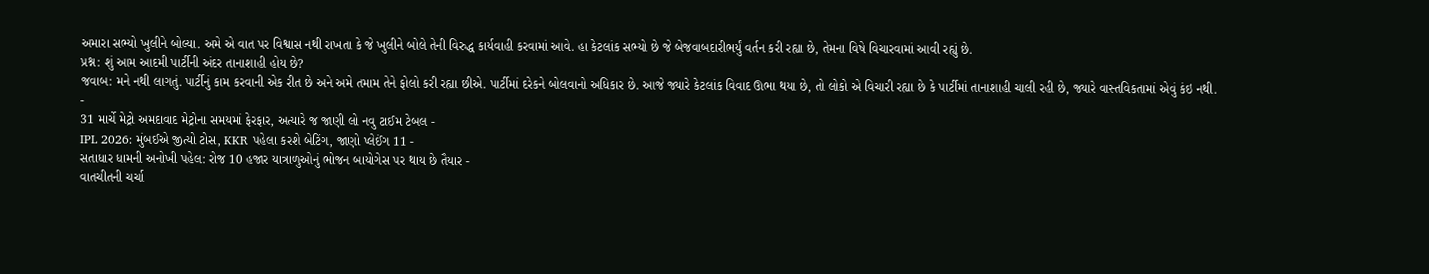અમારા સભ્યો ખુલીને બોલ્યા. અમે એ વાત પર વિશ્વાસ નથી રાખતા કે જે ખુલીને બોલે તેની વિરુદ્ધ કાર્યવાહી કરવામાં આવે. હા કેટલાંક સભ્યો છે જે બેજવાબદારીભર્યું વર્તન કરી રહ્યા છે, તેમના વિષે વિચારવામાં આવી રહ્યું છે.
પ્રશ્ન: શું આમ આદમી પાર્ટીની અંદર તાનાશાહી હોય છે?
જવાબ: મને નથી લાગતું. પાર્ટીનું કામ કરવાની એક રીત છે અને અમે તમામ તેને ફોલો કરી રહ્યા છીએ. પાર્ટીમાં દરેકને બોલવાનો અધિકાર છે. આજે જ્યારે કેટલાંક વિવાદ ઊભા થયા છે, તો લોકો એ વિચારી રહ્યા છે કે પાર્ટીમાં તાનાશાહી ચાલી રહી છે, જ્યારે વાસ્તવિકતામાં એવું કંઇ નથી.
-
31 માર્ચે મેટ્રો અમદાવાદ મેટ્રોના સમયમાં ફેરફાર, અત્યારે જ જાણી લો નવુ ટાઈમ ટેબલ -
IPL 2026: મુંબઈએ જીત્યો ટોસ, KKR પહેલા કરશે બેટિંગ, જાણો પ્લેઈંગ 11 -
સતાધાર ધામની અનોખી પહેલ: રોજ 10 હજાર યાત્રાળુઓનું ભોજન બાયોગેસ પર થાય છે તૈયાર -
વાતચીતની ચર્ચા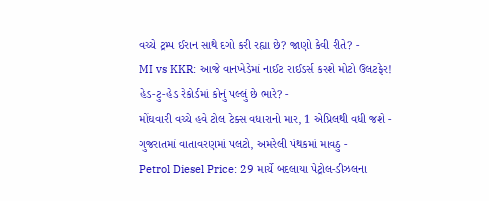વચ્ચે ટ્રમ્પ ઈરાન સાથે દગો કરી રહ્યા છે? જાણો કેવી રીતે? -
MI vs KKR: આજે વાનખેડેમાં નાઈટ રાઈડર્સ કરશે મોટો ઉલટફેર! હેડ-ટુ-હેડ રેકોર્ડમાં કોનું પલ્લું છે ભારે? -
મોંઘવારી વચ્ચે હવે ટોલ ટેક્સ વધારાનો માર, 1 એપ્રિલથી વધી જશે -
ગુજરાતમાં વાતાવરણમાં પલટો, અમરેલી પંથકમાં માવઠુ -
Petrol Diesel Price: 29 માર્ચે બદલાયા પેટ્રોલ-ડીઝલના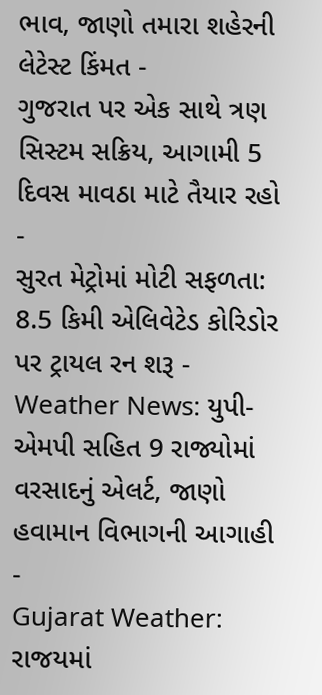ભાવ, જાણો તમારા શહેરની લેટેસ્ટ કિંમત -
ગુજરાત પર એક સાથે ત્રણ સિસ્ટમ સક્રિય, આગામી 5 દિવસ માવઠા માટે તૈયાર રહો -
સુરત મેટ્રોમાં મોટી સફળતા: 8.5 કિમી એલિવેટેડ કોરિડોર પર ટ્રાયલ રન શરૂ -
Weather News: યુપી-એમપી સહિત 9 રાજ્યોમાં વરસાદનું એલર્ટ, જાણો હવામાન વિભાગની આગાહી -
Gujarat Weather: રાજયમાં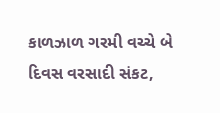કાળઝાળ ગરમી વચ્ચે બે દિવસ વરસાદી સંકટ,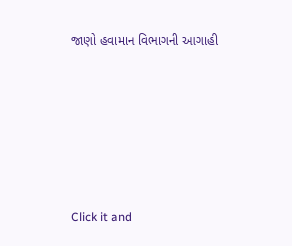જાણો હવામાન વિભાગની આગાહી







Click it and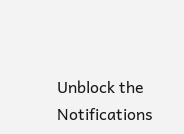Unblock the Notifications